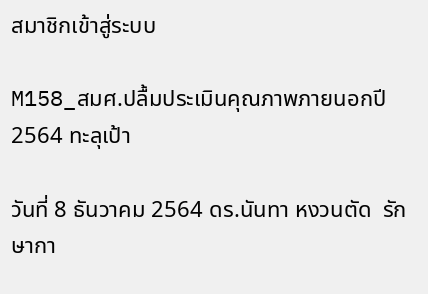สมาชิกเข้าสู่ระบบ

M158_สมศ.ปลื้มประเมินคุณภาพภายนอกปี 2564 ทะลุเป้า

วันที่ 8 ธันวาคม 2564 ดร.นันทา หงวนตัด  รักษากา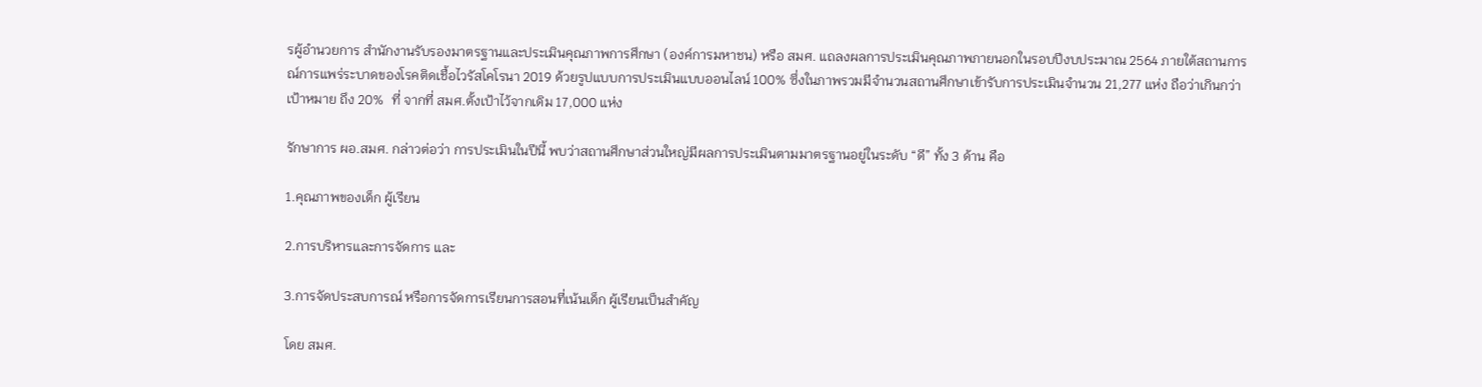รผู้อำนวยการ สำนักงานรับรองมาตรฐานและประเมินคุณภาพการศึกษา (องค์การมหาชน) หรือ สมศ. แถลงผลการประเมินคุณภาพภายนอกในรอบปีงบประมาณ 2564 ภายใต้สถานการณ์การแพร่ระบาดของโรคติดเชื้อไวรัสโคโรนา 2019 ด้วยรูปแบบการประเมินแบบออนไลน์ 100% ซึ่งในภาพรวมมีจำนวนสถานศึกษาเข้ารับการประเมินจำนวน 21,277 แห่ง ถือว่าเกินกว่าเป้าหมาย ถึง 20%  ที่ จากที่ สมศ.ตั้งเป้าไว้จากเดิม 17,000 แห่ง

รักษาการ ผอ.สมศ. กล่าวต่อว่า การประเมินในปีนี้ พบว่าสถานศึกษาส่วนใหญ่มีผลการประเมินตามมาตรฐานอยู่ในระดับ “ดี” ทั้ง 3 ด้าน คือ

1.คุณภาพของเด็ก ผู้เรียน

2.การบริหารและการจัดการ และ

3.การจัดประสบการณ์ หรือการจัดการเรียนการสอนที่เน้นเด็ก ผู้เรียนเป็นสำคัญ

โดย สมศ.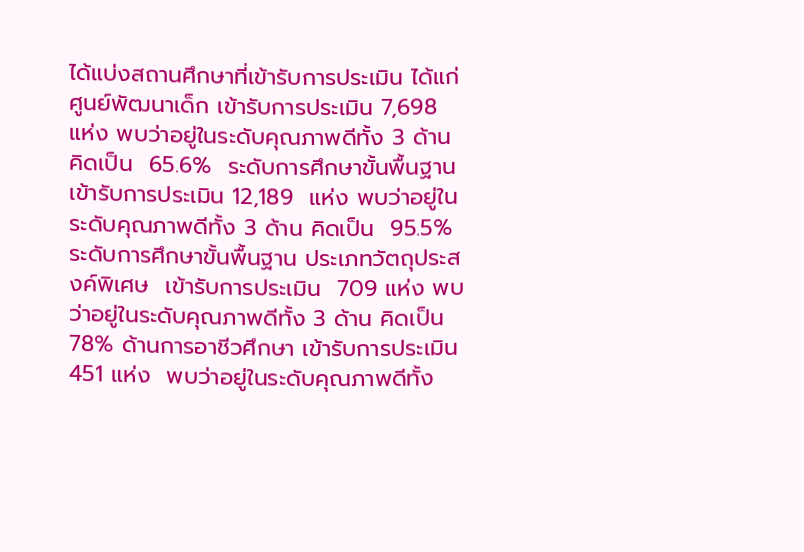ได้แบ่งสถานศึกษาที่เข้ารับการประเมิน ได้แก่ ศูนย์พัฒนาเด็ก เข้ารับการประเมิน 7,698 แห่ง พบว่าอยู่ในระดับคุณภาพดีทั้ง 3 ด้าน คิดเป็น  65.6%  ระดับการศึกษาขั้นพื้นฐาน เข้ารับการประเมิน 12,189  แห่ง พบว่าอยู่ในระดับคุณภาพดีทั้ง 3 ด้าน คิดเป็น  95.5%  ระดับการศึกษาขั้นพื้นฐาน ประเภทวัตถุประสงค์พิเศษ  เข้ารับการประเมิน  709 แห่ง พบว่าอยู่ในระดับคุณภาพดีทั้ง 3 ด้าน คิดเป็น  78% ด้านการอาชีวศึกษา เข้ารับการประเมิน 451 แห่ง  พบว่าอยู่ในระดับคุณภาพดีทั้ง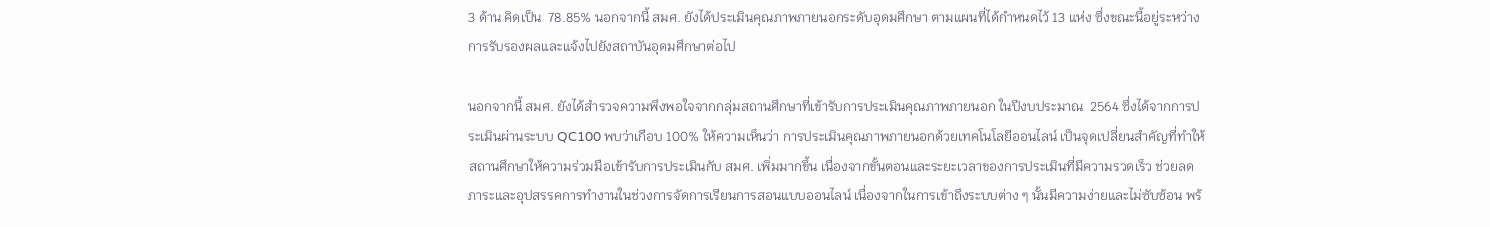3 ด้าน คิดเป็น  78.85% นอกจากนี้ สมศ. ยังได้ประเมินคุณภาพภายนอกระดับอุดมศึกษา ตามแผนที่ได้กำหนดไว้ 13 แห่ง ซึ่งขณะนี้อยู่ระหว่างการรับรองผลและแจ้งไปยังสถาบันอุดมศึกษาต่อไป

นอกจากนี้ สมศ. ยังได้สำรวจความพึงพอใจจากกลุ่มสถานศึกษาที่เข้ารับการประเมินคุณภาพภายนอก ในปีงบประมาณ  2564 ซึ่งได้จากการประเมินผ่านระบบ QC100 พบว่าเกือบ 100% ให้ความเห็นว่า การประเมินคุณภาพภายนอกด้วยเทคโนโลยีออนไลน์ เป็นจุดเปลี่ยนสำคัญที่ทำให้สถานศึกษาให้ความร่วมมือเข้ารับการประเมินกับ สมศ. เพิ่มมากขึ้น เนื่องจากขั้นตอนและระยะเวลาของการประเมินที่มีความรวดเร็ว ช่วยลดภาระและอุปสรรคการทำงานในช่วงการจัดการเรียนการสอนแบบออนไลน์ เนื่องจากในการเข้าถึงระบบต่าง ๆ นั้นมีความง่ายและไม่ซับซ้อน พร้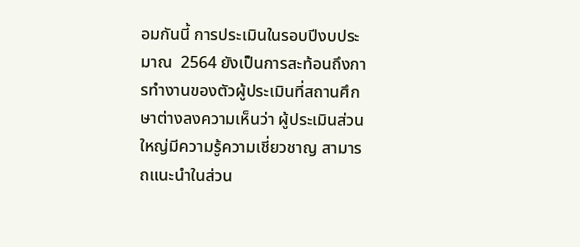อมกันนี้ การประเมินในรอบปีงบประมาณ  2564 ยังเป็นการสะท้อนถึงการทำงานของตัวผู้ประเมินที่สถานศึกษาต่างลงความเห็นว่า ผู้ประเมินส่วนใหญ่มีความรู้ความเชี่ยวชาญ สามารถแนะนำในส่วน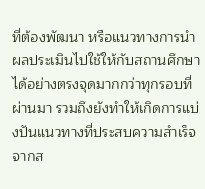ที่ต้องพัฒนา หรือแนวทางการนำผลประเมินไปใช้ให้กับสถานศึกษาได้อย่างตรงจุดมากกว่าทุกรอบที่ผ่านมา รวมถึงยังทำให้เกิดการแบ่งปันแนวทางที่ประสบความสำเร็จจากส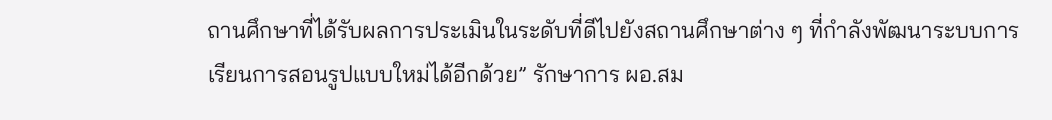ถานศึกษาที่ได้รับผลการประเมินในระดับที่ดีไปยังสถานศึกษาต่าง ๆ ที่กำลังพัฒนาระบบการเรียนการสอนรูปแบบใหม่ได้อีกด้วย” รักษาการ ผอ.สม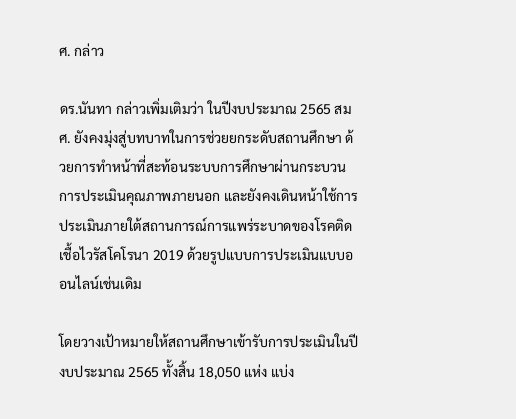ศ. กล่าว

ดร.นันทา กล่าวเพิ่มเติมว่า ในปีงบประมาณ 2565 สมศ. ยังคงมุ่งสู่บทบาทในการช่วยยกระดับสถานศึกษา ด้วยการทำหน้าที่สะท้อนระบบการศึกษาผ่านกระบวนการประเมินคุณภาพภายนอก และยังคงเดินหน้าใช้การประเมินภายใต้สถานการณ์การแพร่ระบาดของโรคติดเชื้อไวรัสโคโรนา 2019 ด้วยรูปแบบการประเมินแบบออนไลน์เช่นเดิม

โดยวางเป้าหมายให้สถานศึกษาเข้ารับการประเมินในปีงบประมาณ 2565 ทั้งสิ้น 18,050 แห่ง แบ่ง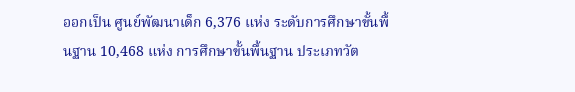ออกเป็น ศูนย์พัฒนาเด็ก 6,376 แห่ง ระดับการศึกษาขั้นพื้นฐาน 10,468 แห่ง การศึกษาขั้นพื้นฐาน ประเภทวัต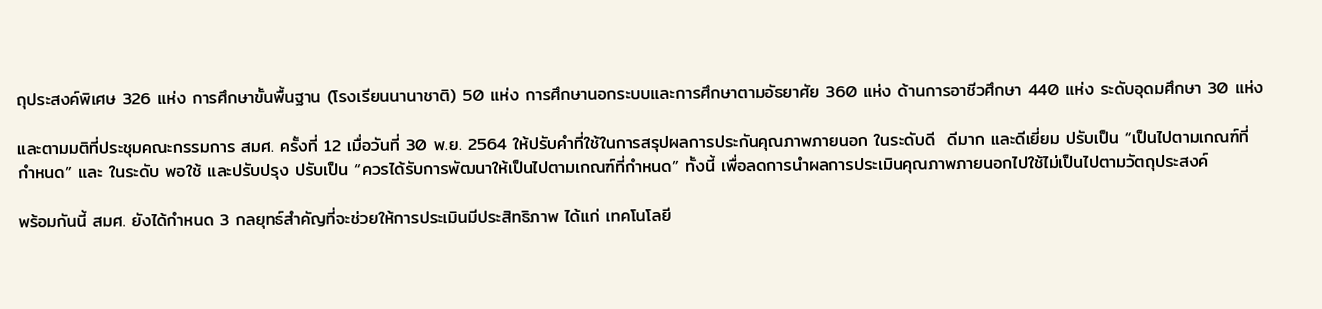ถุประสงค์พิเศษ 326 แห่ง การศึกษาขั้นพื้นฐาน (โรงเรียนนานาชาติ) 50 แห่ง การศึกษานอกระบบและการศึกษาตามอัธยาศัย 360 แห่ง ด้านการอาชีวศึกษา 440 แห่ง ระดับอุดมศึกษา 30 แห่ง

และตามมติที่ประชุมคณะกรรมการ สมศ. ครั้งที่ 12 เมื่อวันที่ 30 พ.ย. 2564 ให้ปรับคำที่ใช้ในการสรุปผลการประกันคุณภาพภายนอก ในระดับดี  ดีมาก และดีเยี่ยม ปรับเป็น “เป็นไปตามเกณฑ์ที่กำหนด” และ ในระดับ พอใช้ และปรับปรุง ปรับเป็น “ควรได้รับการพัฒนาให้เป็นไปตามเกณฑ์ที่กำหนด” ทั้งนี้ เพื่อลดการนำผลการประเมินคุณภาพภายนอกไปใช้ไม่เป็นไปตามวัตถุประสงค์

พร้อมกันนี้ สมศ. ยังได้กำหนด 3 กลยุทธ์สำคัญที่จะช่วยให้การประเมินมีประสิทธิภาพ ได้แก่ เทคโนโลยี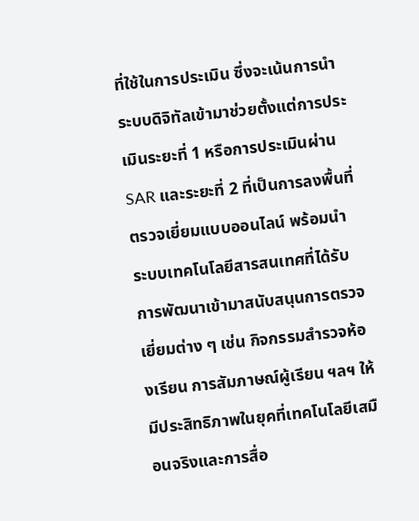ที่ใช้ในการประเมิน ซึ่งจะเน้นการนำระบบดิจิทัลเข้ามาช่วยตั้งแต่การประเมินระยะที่ 1 หรือการประเมินผ่าน SAR และระยะที่ 2 ที่เป็นการลงพื้นที่ตรวจเยี่ยมแบบออนไลน์ พร้อมนำระบบเทคโนโลยีสารสนเทศที่ได้รับการพัฒนาเข้ามาสนับสนุนการตรวจเยี่ยมต่าง ๆ เช่น กิจกรรมสำรวจห้องเรียน การสัมภาษณ์ผู้เรียน ฯลฯ ให้มีประสิทธิภาพในยุคที่เทคโนโลยีเสมือนจริงและการสื่อ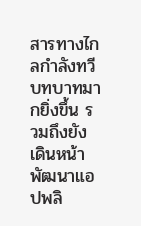สารทางไกลกำลังทวีบทบาทมากยิ่งขึ้น รวมถึงยังเดินหน้าพัฒนาแอปพลิ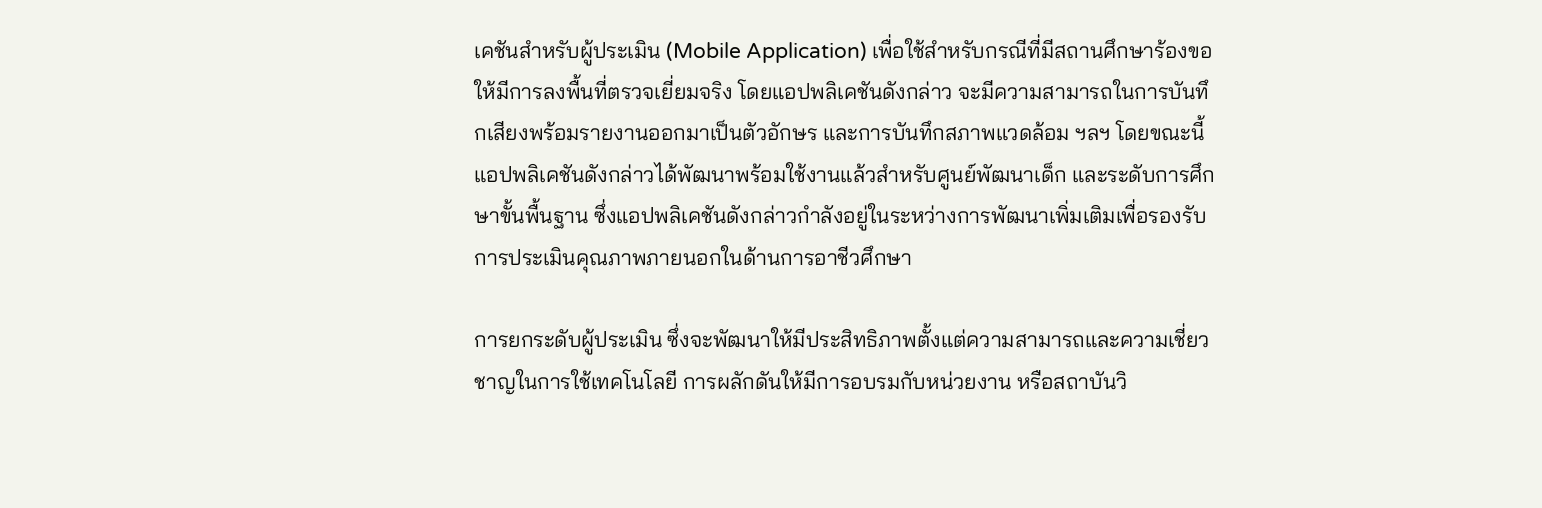เคชันสำหรับผู้ประเมิน (Mobile Application) เพื่อใช้สำหรับกรณีที่มีสถานศึกษาร้องขอให้มีการลงพื้นที่ตรวจเยี่ยมจริง โดยแอปพลิเคชันดังกล่าว จะมีความสามารถในการบันทึกเสียงพร้อมรายงานออกมาเป็นตัวอักษร และการบันทึกสภาพแวดล้อม ฯลฯ โดยขณะนี้แอปพลิเคชันดังกล่าวได้พัฒนาพร้อมใช้งานแล้วสำหรับศูนย์พัฒนาเด็ก และระดับการศึกษาขั้นพื้นฐาน ซึ่งแอปพลิเคชันดังกล่าวกำลังอยู่ในระหว่างการพัฒนาเพิ่มเติมเพื่อรองรับการประเมินคุณภาพภายนอกในด้านการอาชีวศึกษา

การยกระดับผู้ประเมิน ซึ่งจะพัฒนาให้มีประสิทธิภาพตั้งแต่ความสามารถและความเชี่ยวชาญในการใช้เทคโนโลยี การผลักดันให้มีการอบรมกับหน่วยงาน หรือสถาบันวิ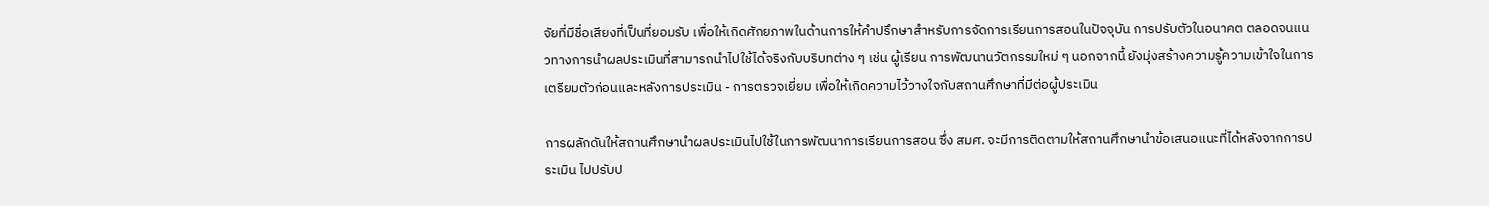จัยที่มีชื่อเสียงที่เป็นที่ยอมรับ เพื่อให้เกิดศักยภาพในด้านการให้คำปรึกษาสำหรับการจัดการเรียนการสอนในปัจจุบัน การปรับตัวในอนาคต ตลอดจนแนวทางการนำผลประเมินที่สามารถนำไปใช้ได้จริงกับบริบทต่าง ๆ เช่น ผู้เรียน การพัฒนานวัตกรรมใหม่ ๆ นอกจากนี้ ยังมุ่งสร้างความรู้ความเข้าใจในการเตรียมตัวก่อนและหลังการประเมิน - การตรวจเยี่ยม เพื่อให้เกิดความไว้วางใจกับสถานศึกษาที่มีต่อผู้ประเมิน

การผลักดันให้สถานศึกษานำผลประเมินไปใช้ในการพัฒนาการเรียนการสอน ซึ่ง สมศ. จะมีการติดตามให้สถานศึกษานำข้อเสนอแนะที่ได้หลังจากการประเมิน ไปปรับป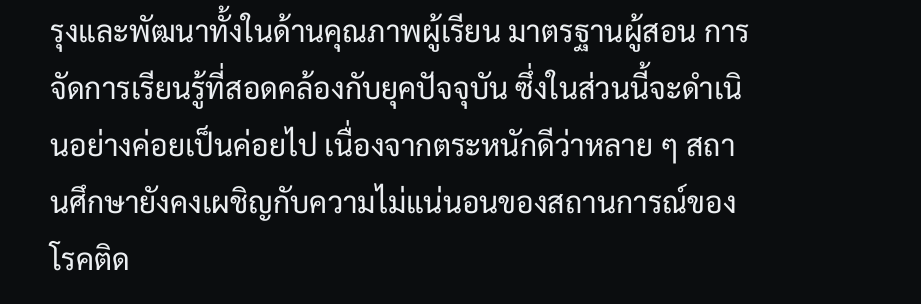รุงและพัฒนาทั้งในด้านคุณภาพผู้เรียน มาตรฐานผู้สอน การจัดการเรียนรู้ที่สอดคล้องกับยุคปัจจุบัน ซึ่งในส่วนนี้จะดำเนินอย่างค่อยเป็นค่อยไป เนื่องจากตระหนักดีว่าหลาย ๆ สถานศึกษายังคงเผชิญกับความไม่แน่นอนของสถานการณ์ของโรคติด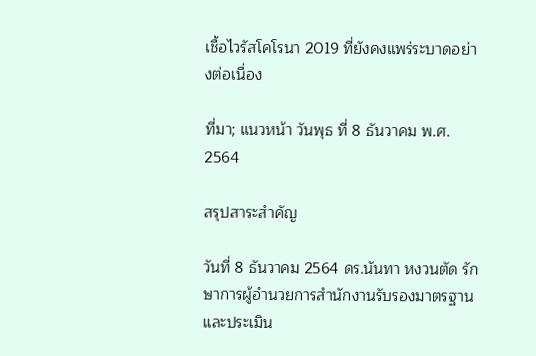เชื้อไวรัสโคโรนา 2019 ที่ยังคงแพร่ระบาดอย่างต่อเนื่อง

ที่มา; แนวหน้า วันพุธ ที่ 8 ธันวาคม พ.ศ. 2564

สรุปสาระสำคัญ

วันที่ 8 ธันวาคม 2564 ดร.นันทา หงวนตัด รักษาการผู้อำนวยการสำนักงานรับรองมาตรฐานและประเมิน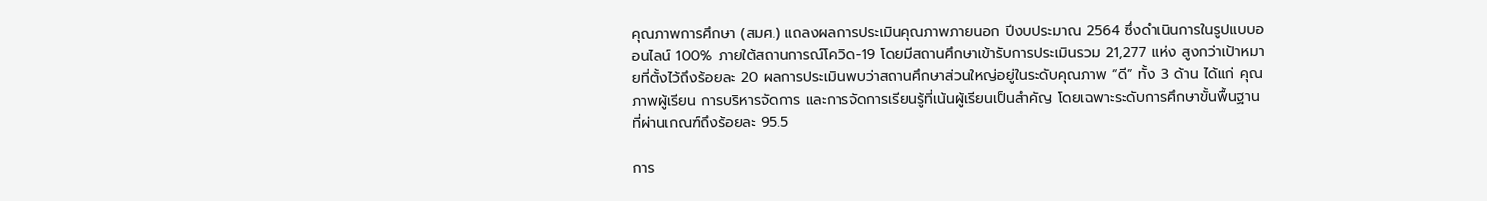คุณภาพการศึกษา (สมศ.) แถลงผลการประเมินคุณภาพภายนอก ปีงบประมาณ 2564 ซึ่งดำเนินการในรูปแบบออนไลน์ 100% ภายใต้สถานการณ์โควิด-19 โดยมีสถานศึกษาเข้ารับการประเมินรวม 21,277 แห่ง สูงกว่าเป้าหมายที่ตั้งไว้ถึงร้อยละ 20 ผลการประเมินพบว่าสถานศึกษาส่วนใหญ่อยู่ในระดับคุณภาพ “ดี” ทั้ง 3 ด้าน ได้แก่ คุณภาพผู้เรียน การบริหารจัดการ และการจัดการเรียนรู้ที่เน้นผู้เรียนเป็นสำคัญ โดยเฉพาะระดับการศึกษาขั้นพื้นฐานที่ผ่านเกณฑ์ถึงร้อยละ 95.5

การ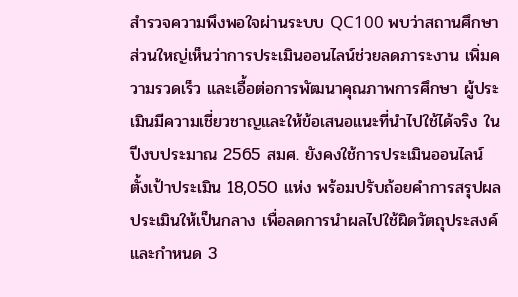สำรวจความพึงพอใจผ่านระบบ QC100 พบว่าสถานศึกษาส่วนใหญ่เห็นว่าการประเมินออนไลน์ช่วยลดภาระงาน เพิ่มความรวดเร็ว และเอื้อต่อการพัฒนาคุณภาพการศึกษา ผู้ประเมินมีความเชี่ยวชาญและให้ข้อเสนอแนะที่นำไปใช้ได้จริง ในปีงบประมาณ 2565 สมศ. ยังคงใช้การประเมินออนไลน์ ตั้งเป้าประเมิน 18,050 แห่ง พร้อมปรับถ้อยคำการสรุปผลประเมินให้เป็นกลาง เพื่อลดการนำผลไปใช้ผิดวัตถุประสงค์ และกำหนด 3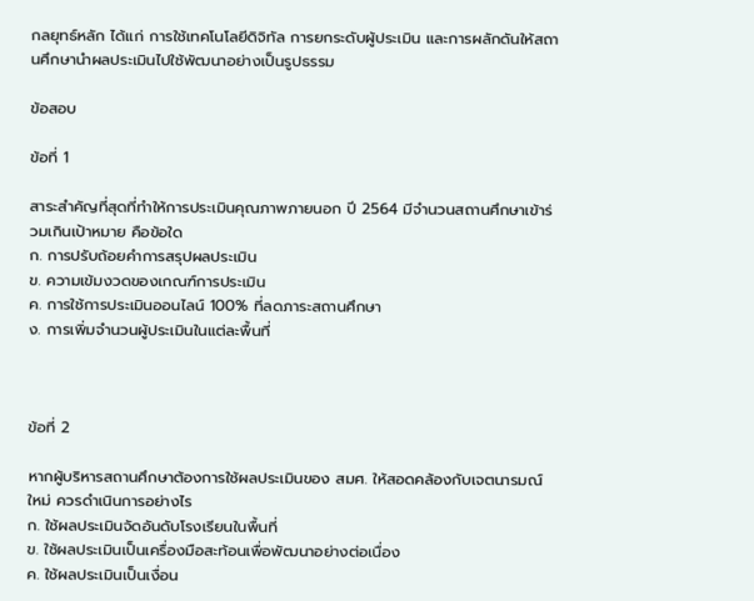กลยุทธ์หลัก ได้แก่ การใช้เทคโนโลยีดิจิทัล การยกระดับผู้ประเมิน และการผลักดันให้สถานศึกษานำผลประเมินไปใช้พัฒนาอย่างเป็นรูปธรรม

ข้อสอบ

ข้อที่ 1

สาระสำคัญที่สุดที่ทำให้การประเมินคุณภาพภายนอก ปี 2564 มีจำนวนสถานศึกษาเข้าร่วมเกินเป้าหมาย คือข้อใด
ก. การปรับถ้อยคำการสรุปผลประเมิน
ข. ความเข้มงวดของเกณฑ์การประเมิน
ค. การใช้การประเมินออนไลน์ 100% ที่ลดภาระสถานศึกษา
ง. การเพิ่มจำนวนผู้ประเมินในแต่ละพื้นที่



ข้อที่ 2

หากผู้บริหารสถานศึกษาต้องการใช้ผลประเมินของ สมศ. ให้สอดคล้องกับเจตนารมณ์ใหม่ ควรดำเนินการอย่างไร
ก. ใช้ผลประเมินจัดอันดับโรงเรียนในพื้นที่
ข. ใช้ผลประเมินเป็นเครื่องมือสะท้อนเพื่อพัฒนาอย่างต่อเนื่อง
ค. ใช้ผลประเมินเป็นเงื่อน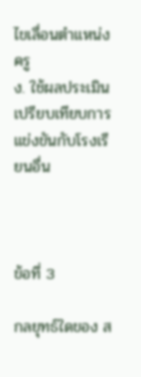ไขเลื่อนตำแหน่งครู
ง. ใช้ผลประเมินเปรียบเทียบการแข่งขันกับโรงเรียนอื่น



ข้อที่ 3

กลยุทธ์ใดของ ส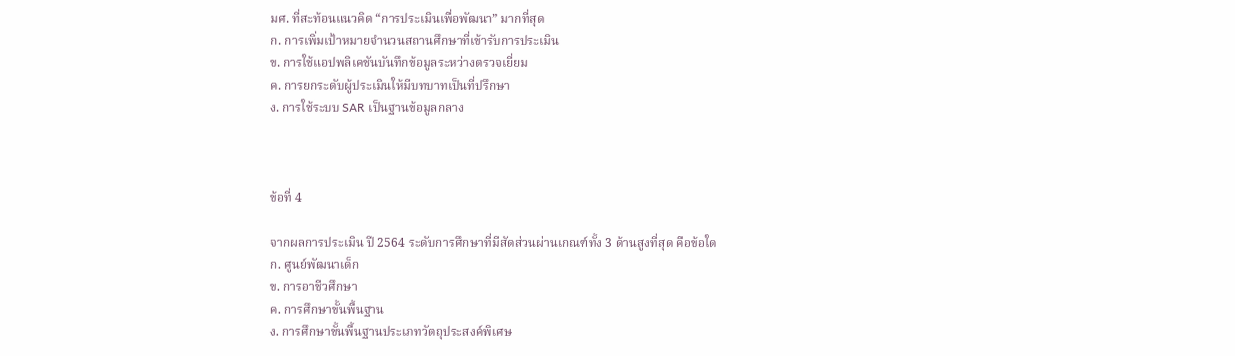มศ. ที่สะท้อนแนวคิด “การประเมินเพื่อพัฒนา” มากที่สุด
ก. การเพิ่มเป้าหมายจำนวนสถานศึกษาที่เข้ารับการประเมิน
ข. การใช้แอปพลิเคชันบันทึกข้อมูลระหว่างตรวจเยี่ยม
ค. การยกระดับผู้ประเมินให้มีบทบาทเป็นที่ปรึกษา
ง. การใช้ระบบ SAR เป็นฐานข้อมูลกลาง



ข้อที่ 4

จากผลการประเมิน ปี 2564 ระดับการศึกษาที่มีสัดส่วนผ่านเกณฑ์ทั้ง 3 ด้านสูงที่สุด คือข้อใด
ก. ศูนย์พัฒนาเด็ก
ข. การอาชีวศึกษา
ค. การศึกษาขั้นพื้นฐาน
ง. การศึกษาขั้นพื้นฐานประเภทวัตถุประสงค์พิเศษ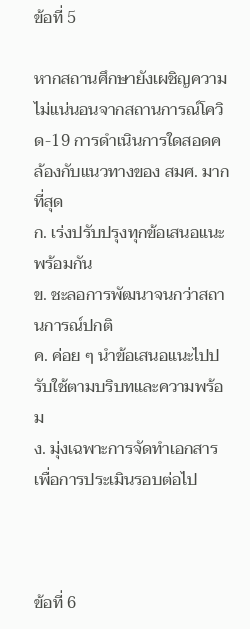ข้อที่ 5

หากสถานศึกษายังเผชิญความไม่แน่นอนจากสถานการณ์โควิด-19 การดำเนินการใดสอดคล้องกับแนวทางของ สมศ. มากที่สุด
ก. เร่งปรับปรุงทุกข้อเสนอแนะพร้อมกัน
ข. ชะลอการพัฒนาจนกว่าสถานการณ์ปกติ
ค. ค่อย ๆ นำข้อเสนอแนะไปปรับใช้ตามบริบทและความพร้อม
ง. มุ่งเฉพาะการจัดทำเอกสารเพื่อการประเมินรอบต่อไป



ข้อที่ 6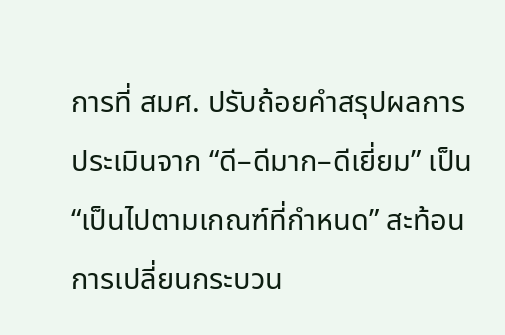การที่ สมศ. ปรับถ้อยคำสรุปผลการประเมินจาก “ดี–ดีมาก–ดีเยี่ยม” เป็น “เป็นไปตามเกณฑ์ที่กำหนด” สะท้อนการเปลี่ยนกระบวน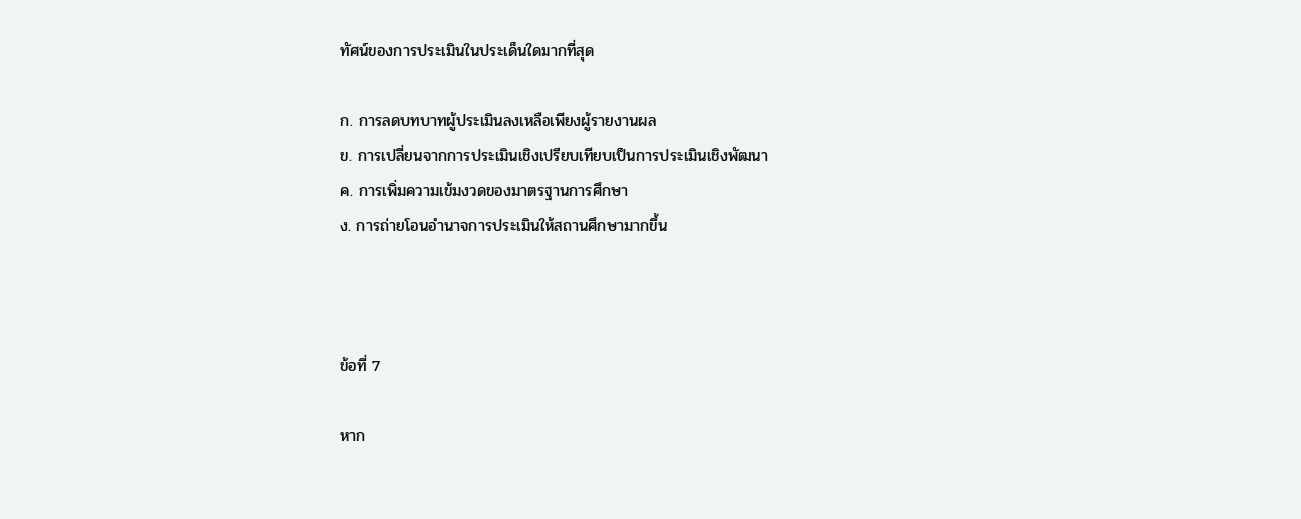ทัศน์ของการประเมินในประเด็นใดมากที่สุด

ก. การลดบทบาทผู้ประเมินลงเหลือเพียงผู้รายงานผล
ข. การเปลี่ยนจากการประเมินเชิงเปรียบเทียบเป็นการประเมินเชิงพัฒนา
ค. การเพิ่มความเข้มงวดของมาตรฐานการศึกษา
ง. การถ่ายโอนอำนาจการประเมินให้สถานศึกษามากขึ้น



ข้อที่ 7

หาก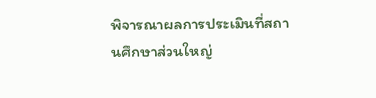พิจารณาผลการประเมินที่สถานศึกษาส่วนใหญ่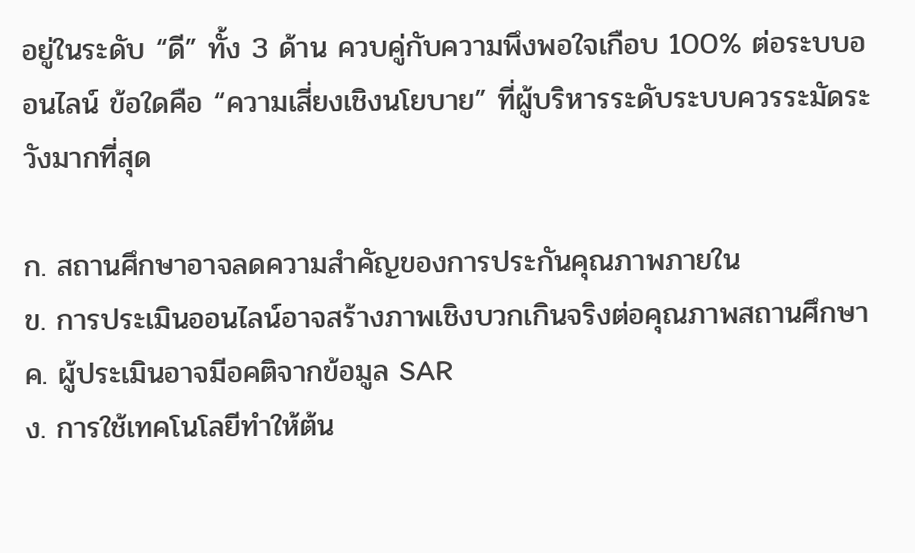อยู่ในระดับ “ดี” ทั้ง 3 ด้าน ควบคู่กับความพึงพอใจเกือบ 100% ต่อระบบออนไลน์ ข้อใดคือ “ความเสี่ยงเชิงนโยบาย” ที่ผู้บริหารระดับระบบควรระมัดระวังมากที่สุด

ก. สถานศึกษาอาจลดความสำคัญของการประกันคุณภาพภายใน
ข. การประเมินออนไลน์อาจสร้างภาพเชิงบวกเกินจริงต่อคุณภาพสถานศึกษา
ค. ผู้ประเมินอาจมีอคติจากข้อมูล SAR
ง. การใช้เทคโนโลยีทำให้ต้น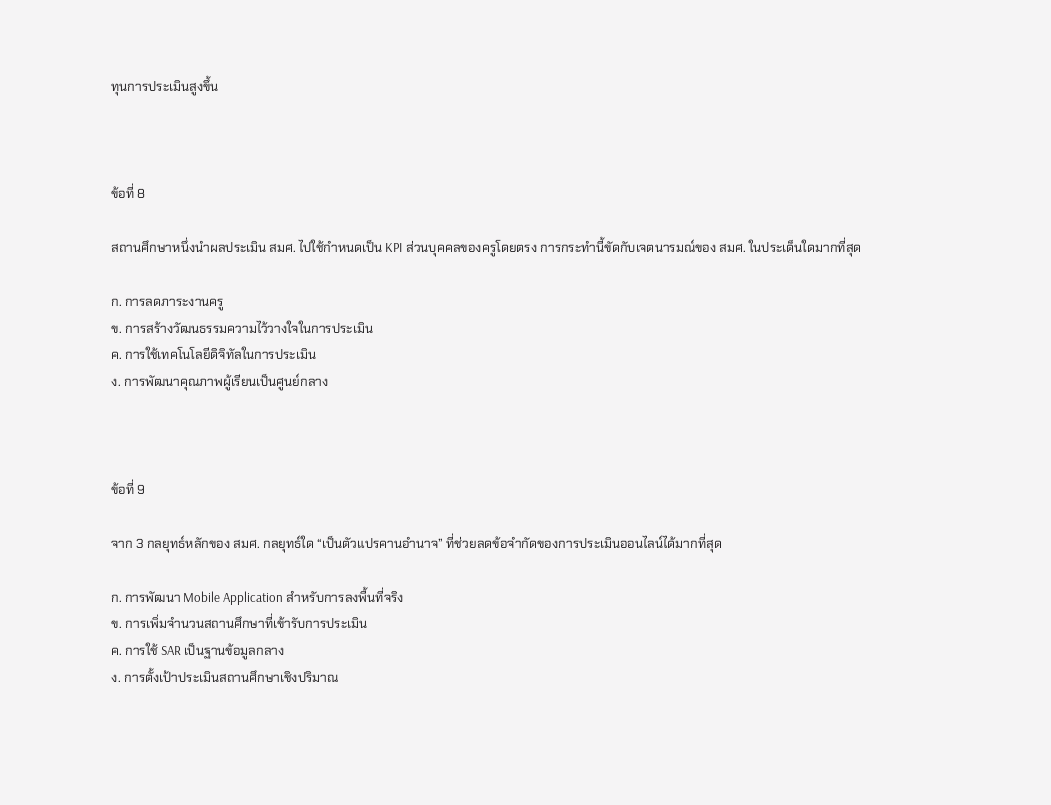ทุนการประเมินสูงขึ้น



ข้อที่ 8

สถานศึกษาหนึ่งนำผลประเมิน สมศ. ไปใช้กำหนดเป็น KPI ส่วนบุคคลของครูโดยตรง การกระทำนี้ขัดกับเจตนารมณ์ของ สมศ. ในประเด็นใดมากที่สุด

ก. การลดภาระงานครู
ข. การสร้างวัฒนธรรมความไว้วางใจในการประเมิน
ค. การใช้เทคโนโลยีดิจิทัลในการประเมิน
ง. การพัฒนาคุณภาพผู้เรียนเป็นศูนย์กลาง



ข้อที่ 9

จาก 3 กลยุทธ์หลักของ สมศ. กลยุทธ์ใด “เป็นตัวแปรคานอำนาจ” ที่ช่วยลดข้อจำกัดของการประเมินออนไลน์ได้มากที่สุด

ก. การพัฒนา Mobile Application สำหรับการลงพื้นที่จริง
ข. การเพิ่มจำนวนสถานศึกษาที่เข้ารับการประเมิน
ค. การใช้ SAR เป็นฐานข้อมูลกลาง
ง. การตั้งเป้าประเมินสถานศึกษาเชิงปริมาณ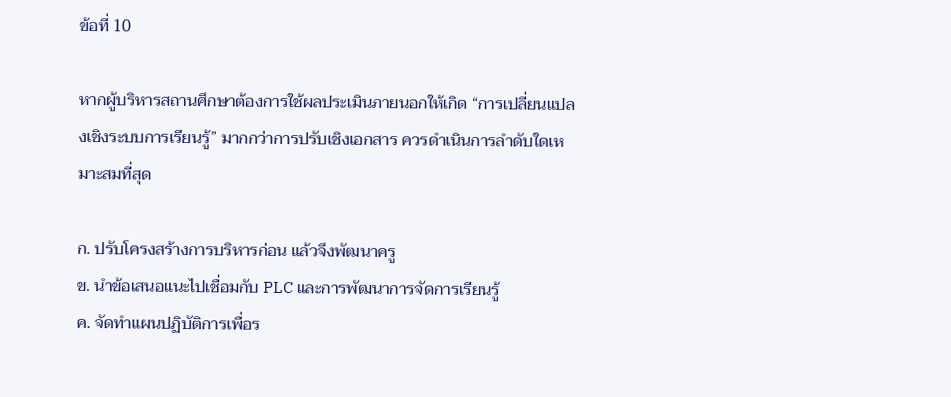ข้อที่ 10

หากผู้บริหารสถานศึกษาต้องการใช้ผลประเมินภายนอกให้เกิด “การเปลี่ยนแปลงเชิงระบบการเรียนรู้” มากกว่าการปรับเชิงเอกสาร ควรดำเนินการลำดับใดเหมาะสมที่สุด

ก. ปรับโครงสร้างการบริหารก่อน แล้วจึงพัฒนาครู
ข. นำข้อเสนอแนะไปเชื่อมกับ PLC และการพัฒนาการจัดการเรียนรู้
ค. จัดทำแผนปฏิบัติการเพื่อร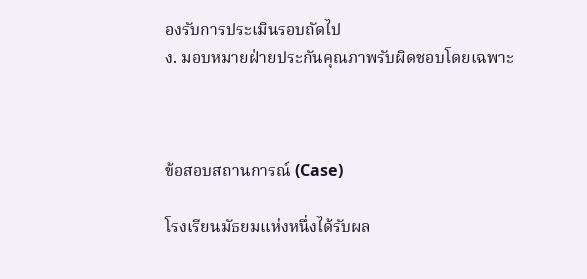องรับการประเมินรอบถัดไป
ง. มอบหมายฝ่ายประกันคุณภาพรับผิดชอบโดยเฉพาะ



ข้อสอบสถานการณ์ (Case)

โรงเรียนมัธยมแห่งหนึ่งได้รับผล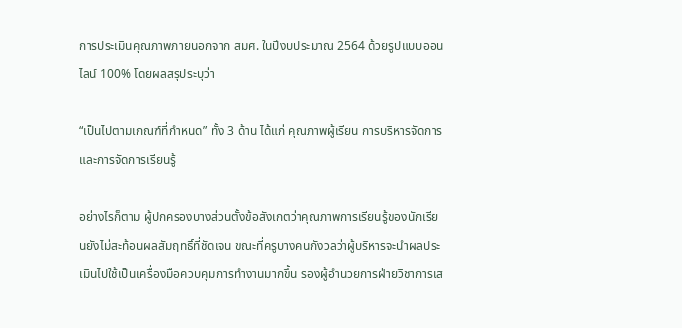การประเมินคุณภาพภายนอกจาก สมศ. ในปีงบประมาณ 2564 ด้วยรูปแบบออนไลน์ 100% โดยผลสรุประบุว่า

“เป็นไปตามเกณฑ์ที่กำหนด” ทั้ง 3 ด้าน ได้แก่ คุณภาพผู้เรียน การบริหารจัดการ และการจัดการเรียนรู้

อย่างไรก็ตาม ผู้ปกครองบางส่วนตั้งข้อสังเกตว่าคุณภาพการเรียนรู้ของนักเรียนยังไม่สะท้อนผลสัมฤทธิ์ที่ชัดเจน ขณะที่ครูบางคนกังวลว่าผู้บริหารจะนำผลประเมินไปใช้เป็นเครื่องมือควบคุมการทำงานมากขึ้น รองผู้อำนวยการฝ่ายวิชาการเส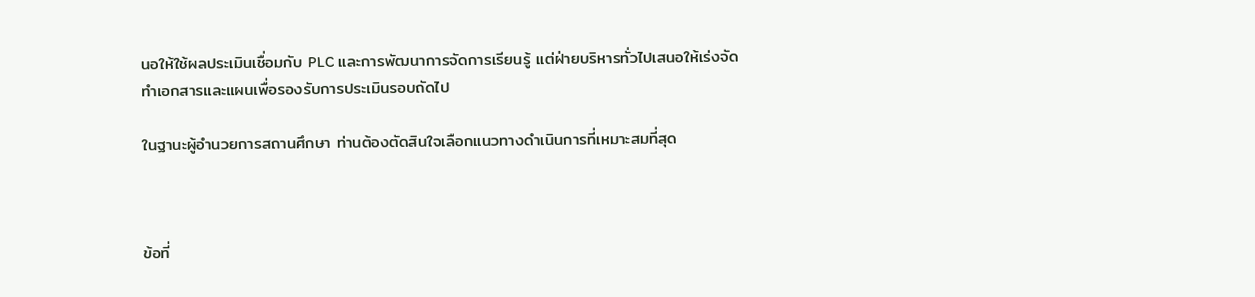นอให้ใช้ผลประเมินเชื่อมกับ PLC และการพัฒนาการจัดการเรียนรู้ แต่ฝ่ายบริหารทั่วไปเสนอให้เร่งจัดทำเอกสารและแผนเพื่อรองรับการประเมินรอบถัดไป

ในฐานะผู้อำนวยการสถานศึกษา ท่านต้องตัดสินใจเลือกแนวทางดำเนินการที่เหมาะสมที่สุด



ข้อที่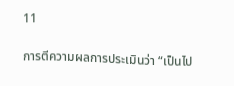11

การตีความผลการประเมินว่า “เป็นไป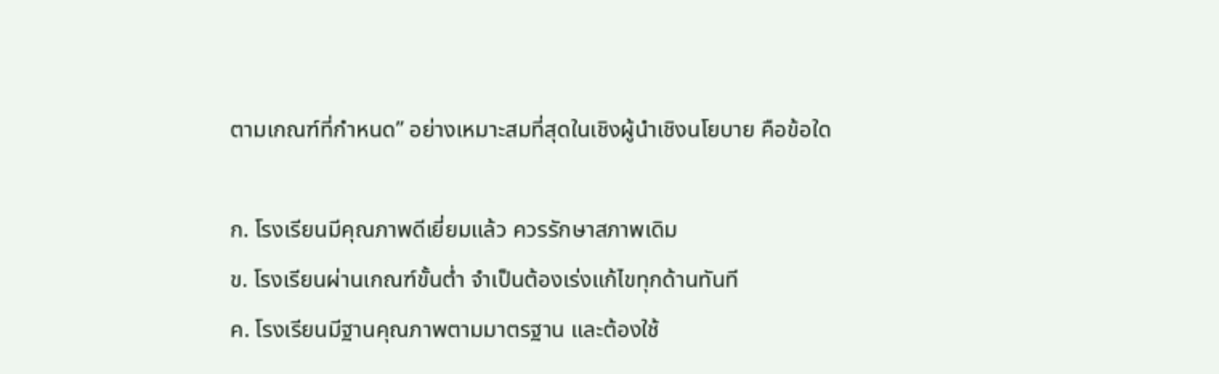ตามเกณฑ์ที่กำหนด” อย่างเหมาะสมที่สุดในเชิงผู้นำเชิงนโยบาย คือข้อใด

ก. โรงเรียนมีคุณภาพดีเยี่ยมแล้ว ควรรักษาสภาพเดิม
ข. โรงเรียนผ่านเกณฑ์ขั้นต่ำ จำเป็นต้องเร่งแก้ไขทุกด้านทันที
ค. โรงเรียนมีฐานคุณภาพตามมาตรฐาน และต้องใช้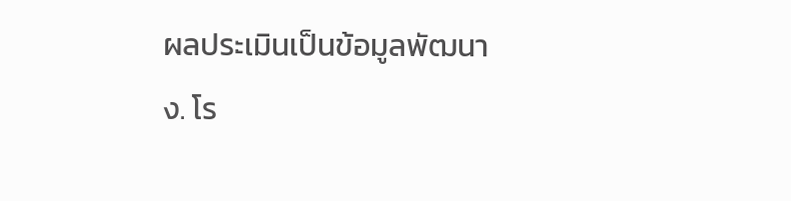ผลประเมินเป็นข้อมูลพัฒนา
ง. โร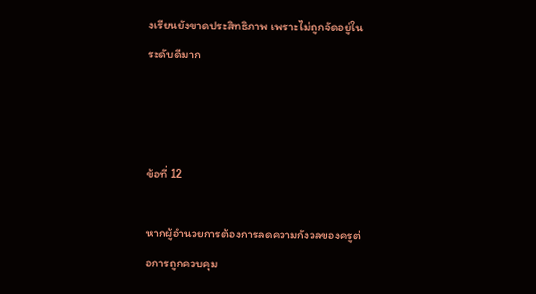งเรียนยังขาดประสิทธิภาพ เพราะไม่ถูกจัดอยู่ในระดับดีมาก



ข้อที่ 12

หากผู้อำนวยการต้องการลดความกังวลของครูต่อการถูกควบคุม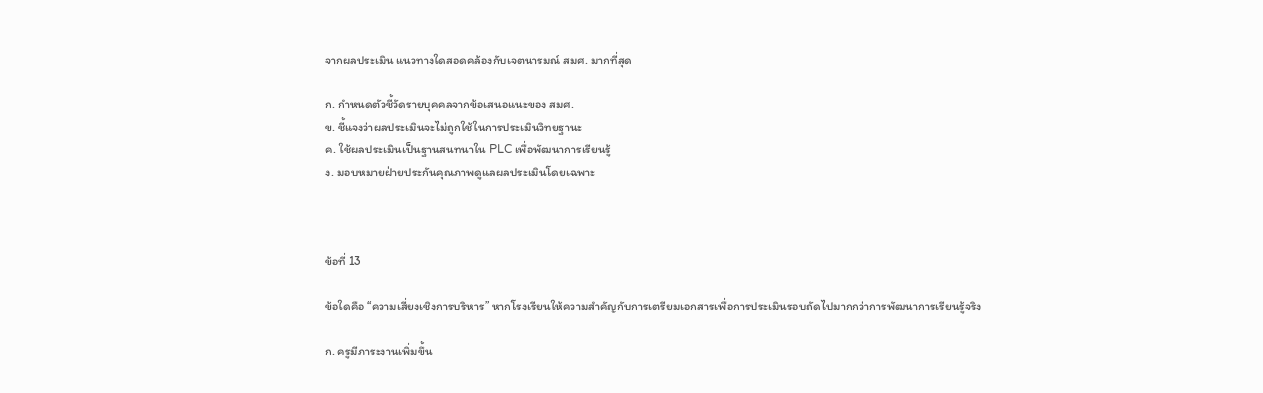จากผลประเมิน แนวทางใดสอดคล้องกับเจตนารมณ์ สมศ. มากที่สุด

ก. กำหนดตัวชี้วัดรายบุคคลจากข้อเสนอแนะของ สมศ.
ข. ชี้แจงว่าผลประเมินจะไม่ถูกใช้ในการประเมินวิทยฐานะ
ค. ใช้ผลประเมินเป็นฐานสนทนาใน PLC เพื่อพัฒนาการเรียนรู้
ง. มอบหมายฝ่ายประกันคุณภาพดูแลผลประเมินโดยเฉพาะ



ข้อที่ 13

ข้อใดคือ “ความเสี่ยงเชิงการบริหาร” หากโรงเรียนให้ความสำคัญกับการเตรียมเอกสารเพื่อการประเมินรอบถัดไปมากกว่าการพัฒนาการเรียนรู้จริง

ก. ครูมีภาระงานเพิ่มขึ้น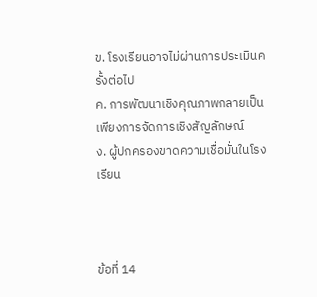ข. โรงเรียนอาจไม่ผ่านการประเมินครั้งต่อไป
ค. การพัฒนาเชิงคุณภาพกลายเป็นเพียงการจัดการเชิงสัญลักษณ์
ง. ผู้ปกครองขาดความเชื่อมั่นในโรงเรียน



ข้อที่ 14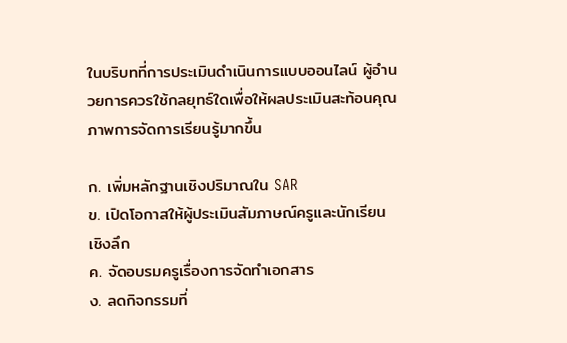ในบริบทที่การประเมินดำเนินการแบบออนไลน์ ผู้อำนวยการควรใช้กลยุทธ์ใดเพื่อให้ผลประเมินสะท้อนคุณภาพการจัดการเรียนรู้มากขึ้น

ก. เพิ่มหลักฐานเชิงปริมาณใน SAR
ข. เปิดโอกาสให้ผู้ประเมินสัมภาษณ์ครูและนักเรียนเชิงลึก
ค. จัดอบรมครูเรื่องการจัดทำเอกสาร
ง. ลดกิจกรรมที่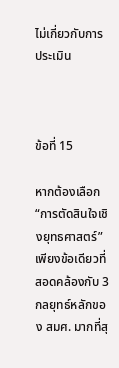ไม่เกี่ยวกับการประเมิน



ข้อที่ 15

หากต้องเลือก “การตัดสินใจเชิงยุทธศาสตร์” เพียงข้อเดียวที่สอดคล้องกับ 3 กลยุทธ์หลักของ สมศ. มากที่สุ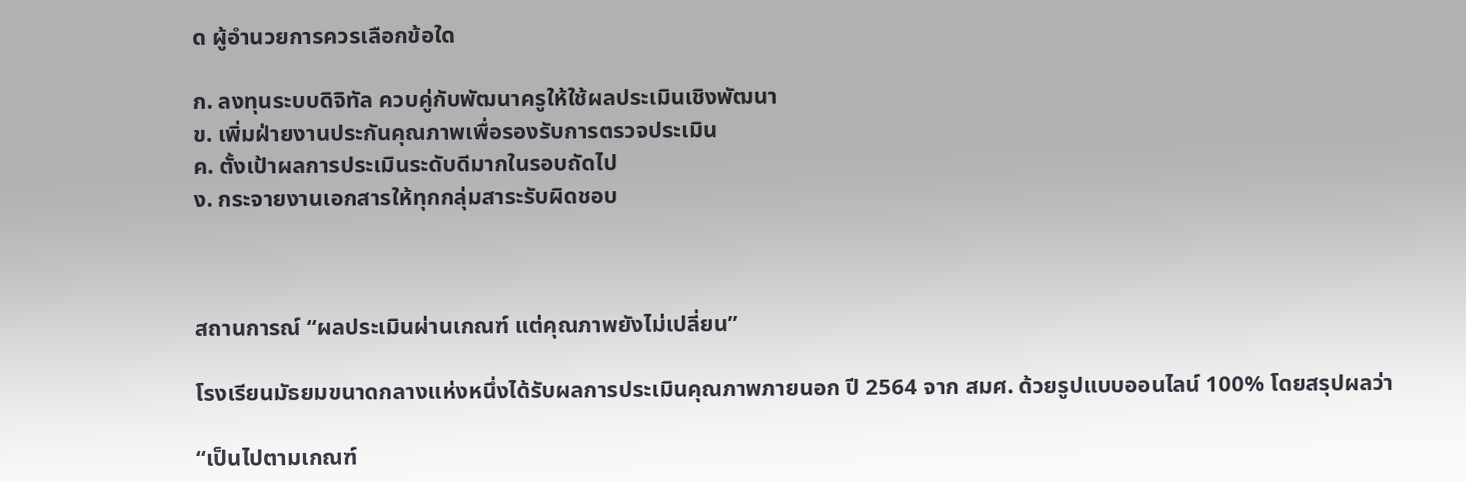ด ผู้อำนวยการควรเลือกข้อใด

ก. ลงทุนระบบดิจิทัล ควบคู่กับพัฒนาครูให้ใช้ผลประเมินเชิงพัฒนา
ข. เพิ่มฝ่ายงานประกันคุณภาพเพื่อรองรับการตรวจประเมิน
ค. ตั้งเป้าผลการประเมินระดับดีมากในรอบถัดไป
ง. กระจายงานเอกสารให้ทุกกลุ่มสาระรับผิดชอบ



สถานการณ์ “ผลประเมินผ่านเกณฑ์ แต่คุณภาพยังไม่เปลี่ยน”

โรงเรียนมัธยมขนาดกลางแห่งหนึ่งได้รับผลการประเมินคุณภาพภายนอก ปี 2564 จาก สมศ. ด้วยรูปแบบออนไลน์ 100% โดยสรุปผลว่า

“เป็นไปตามเกณฑ์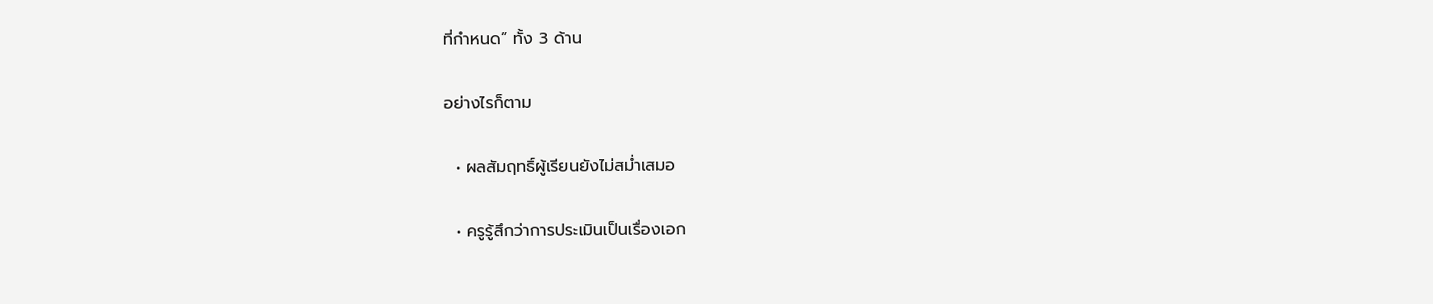ที่กำหนด” ทั้ง 3 ด้าน

อย่างไรก็ตาม

  • ผลสัมฤทธิ์ผู้เรียนยังไม่สม่ำเสมอ

  • ครูรู้สึกว่าการประเมินเป็นเรื่องเอก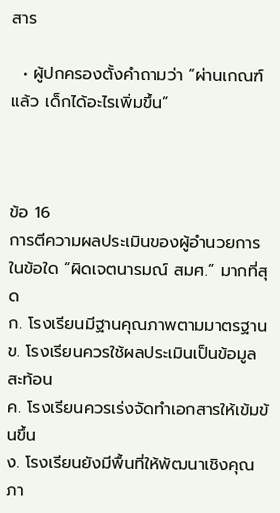สาร

  • ผู้ปกครองตั้งคำถามว่า “ผ่านเกณฑ์แล้ว เด็กได้อะไรเพิ่มขึ้น”



ข้อ 16
การตีความผลประเมินของผู้อำนวยการในข้อใด “ผิดเจตนารมณ์ สมศ.” มากที่สุด
ก. โรงเรียนมีฐานคุณภาพตามมาตรฐาน
ข. โรงเรียนควรใช้ผลประเมินเป็นข้อมูลสะท้อน
ค. โรงเรียนควรเร่งจัดทำเอกสารให้เข้มข้นขึ้น
ง. โรงเรียนยังมีพื้นที่ให้พัฒนาเชิงคุณภา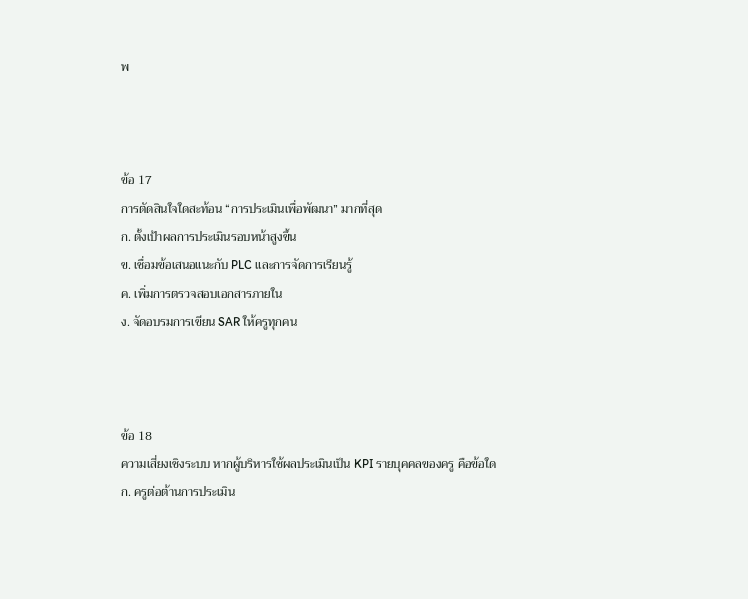พ



ข้อ 17
การตัดสินใจใดสะท้อน “การประเมินเพื่อพัฒนา” มากที่สุด
ก. ตั้งเป้าผลการประเมินรอบหน้าสูงขึ้น
ข. เชื่อมข้อเสนอแนะกับ PLC และการจัดการเรียนรู้
ค. เพิ่มการตรวจสอบเอกสารภายใน
ง. จัดอบรมการเขียน SAR ให้ครูทุกคน



ข้อ 18
ความเสี่ยงเชิงระบบ หากผู้บริหารใช้ผลประเมินเป็น KPI รายบุคคลของครู คือข้อใด
ก. ครูต่อต้านการประเมิน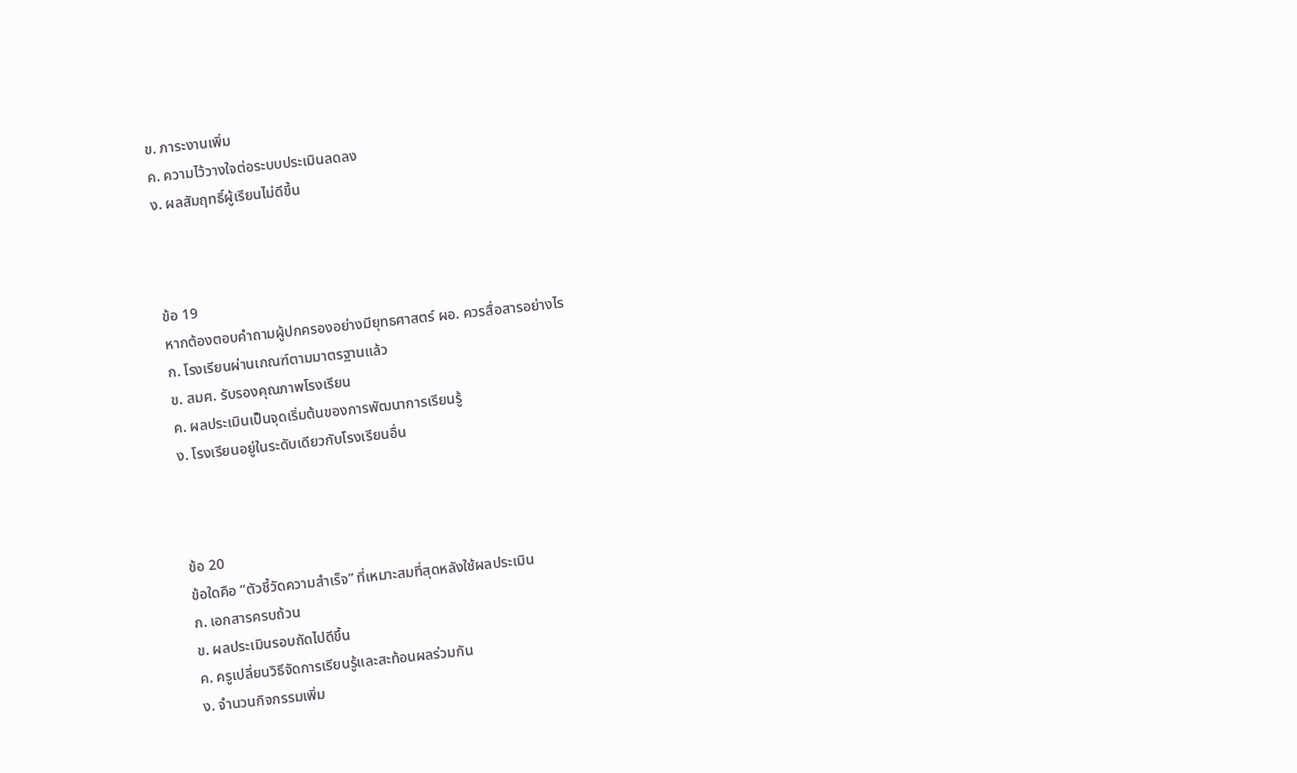ข. ภาระงานเพิ่ม
ค. ความไว้วางใจต่อระบบประเมินลดลง
ง. ผลสัมฤทธิ์ผู้เรียนไม่ดีขึ้น



ข้อ 19
หากต้องตอบคำถามผู้ปกครองอย่างมียุทธศาสตร์ ผอ. ควรสื่อสารอย่างไร
ก. โรงเรียนผ่านเกณฑ์ตามมาตรฐานแล้ว
ข. สมศ. รับรองคุณภาพโรงเรียน
ค. ผลประเมินเป็นจุดเริ่มต้นของการพัฒนาการเรียนรู้
ง. โรงเรียนอยู่ในระดับเดียวกับโรงเรียนอื่น



ข้อ 20
ข้อใดคือ “ตัวชี้วัดความสำเร็จ” ที่เหมาะสมที่สุดหลังใช้ผลประเมิน
ก. เอกสารครบถ้วน
ข. ผลประเมินรอบถัดไปดีขึ้น
ค. ครูเปลี่ยนวิธีจัดการเรียนรู้และสะท้อนผลร่วมกัน
ง. จำนวนกิจกรรมเพิ่ม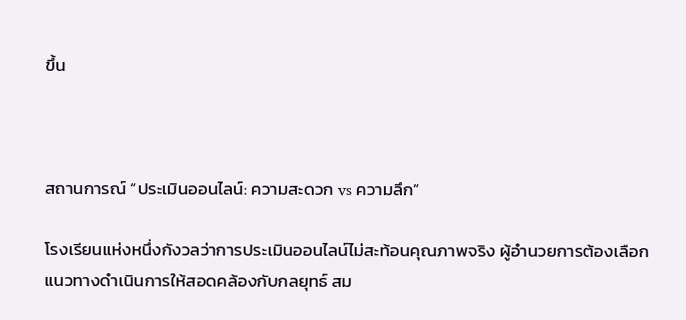ขึ้น



สถานการณ์ “ประเมินออนไลน์: ความสะดวก vs ความลึก”

โรงเรียนแห่งหนึ่งกังวลว่าการประเมินออนไลน์ไม่สะท้อนคุณภาพจริง ผู้อำนวยการต้องเลือกแนวทางดำเนินการให้สอดคล้องกับกลยุทธ์ สม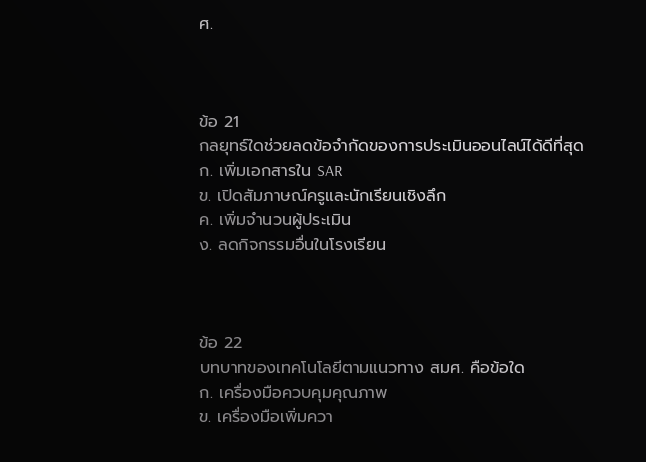ศ.



ข้อ 21
กลยุทธ์ใดช่วยลดข้อจำกัดของการประเมินออนไลน์ได้ดีที่สุด
ก. เพิ่มเอกสารใน SAR
ข. เปิดสัมภาษณ์ครูและนักเรียนเชิงลึก
ค. เพิ่มจำนวนผู้ประเมิน
ง. ลดกิจกรรมอื่นในโรงเรียน



ข้อ 22
บทบาทของเทคโนโลยีตามแนวทาง สมศ. คือข้อใด
ก. เครื่องมือควบคุมคุณภาพ
ข. เครื่องมือเพิ่มควา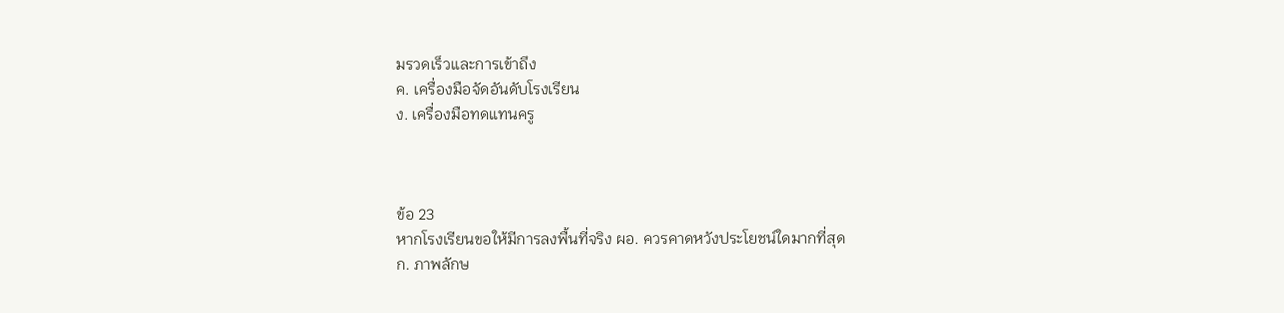มรวดเร็วและการเข้าถึง
ค. เครื่องมือจัดอันดับโรงเรียน
ง. เครื่องมือทดแทนครู



ข้อ 23
หากโรงเรียนขอให้มีการลงพื้นที่จริง ผอ. ควรคาดหวังประโยชน์ใดมากที่สุด
ก. ภาพลักษ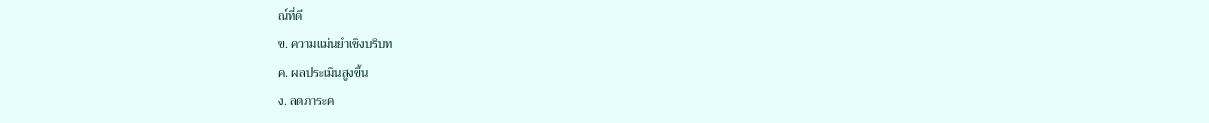ณ์ที่ดี
ข. ความแม่นยำเชิงบริบท
ค. ผลประเมินสูงขึ้น
ง. ลดภาระค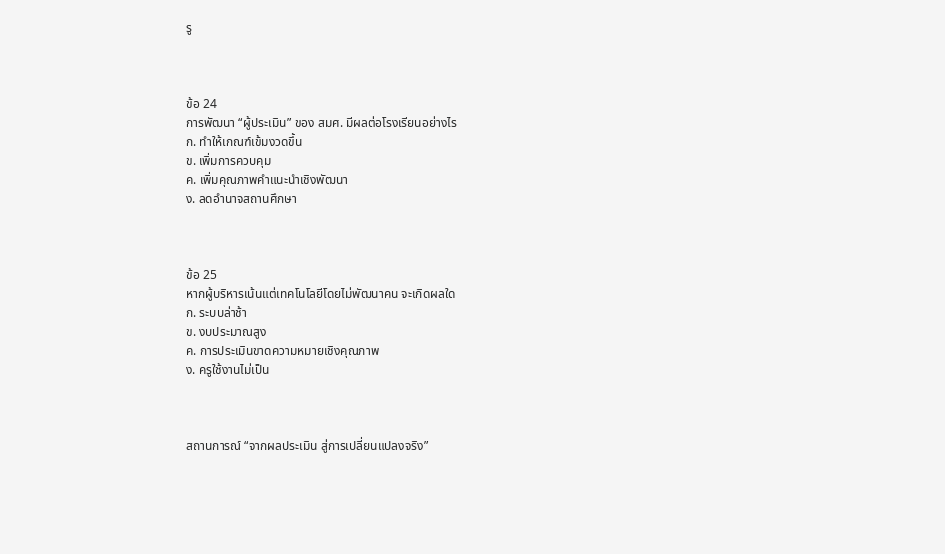รู



ข้อ 24
การพัฒนา “ผู้ประเมิน” ของ สมศ. มีผลต่อโรงเรียนอย่างไร
ก. ทำให้เกณฑ์เข้มงวดขึ้น
ข. เพิ่มการควบคุม
ค. เพิ่มคุณภาพคำแนะนำเชิงพัฒนา
ง. ลดอำนาจสถานศึกษา



ข้อ 25
หากผู้บริหารเน้นแต่เทคโนโลยีโดยไม่พัฒนาคน จะเกิดผลใด
ก. ระบบล่าช้า
ข. งบประมาณสูง
ค. การประเมินขาดความหมายเชิงคุณภาพ
ง. ครูใช้งานไม่เป็น



สถานการณ์ “จากผลประเมิน สู่การเปลี่ยนแปลงจริง”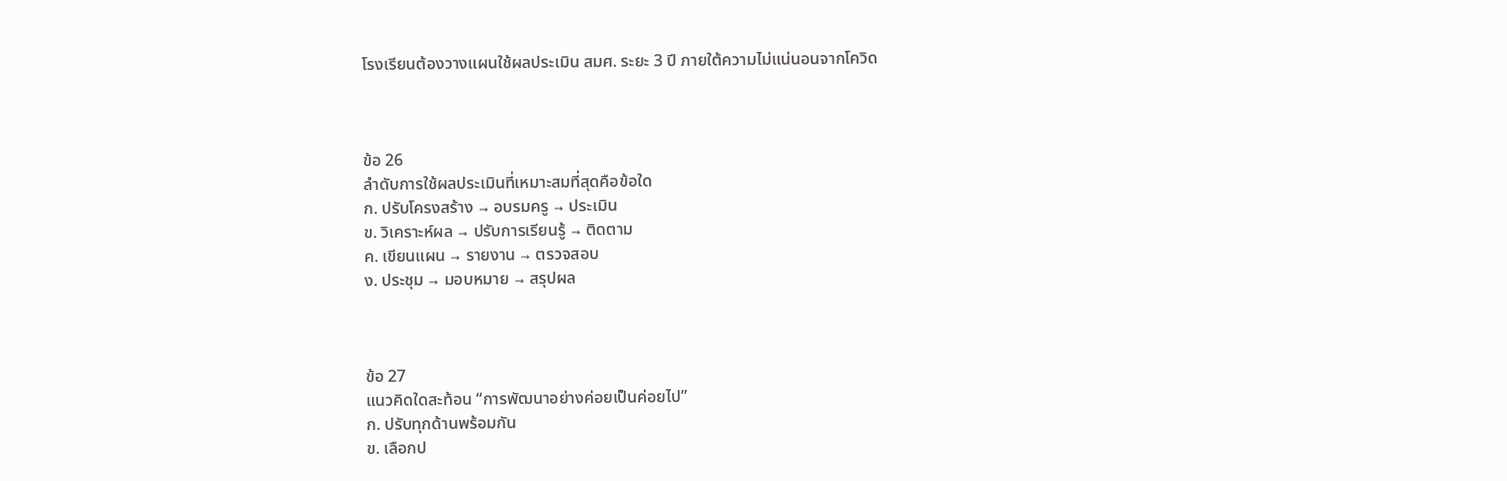โรงเรียนต้องวางแผนใช้ผลประเมิน สมศ. ระยะ 3 ปี ภายใต้ความไม่แน่นอนจากโควิด



ข้อ 26
ลำดับการใช้ผลประเมินที่เหมาะสมที่สุดคือข้อใด
ก. ปรับโครงสร้าง → อบรมครู → ประเมิน
ข. วิเคราะห์ผล → ปรับการเรียนรู้ → ติดตาม
ค. เขียนแผน → รายงาน → ตรวจสอบ
ง. ประชุม → มอบหมาย → สรุปผล



ข้อ 27
แนวคิดใดสะท้อน “การพัฒนาอย่างค่อยเป็นค่อยไป”
ก. ปรับทุกด้านพร้อมกัน
ข. เลือกป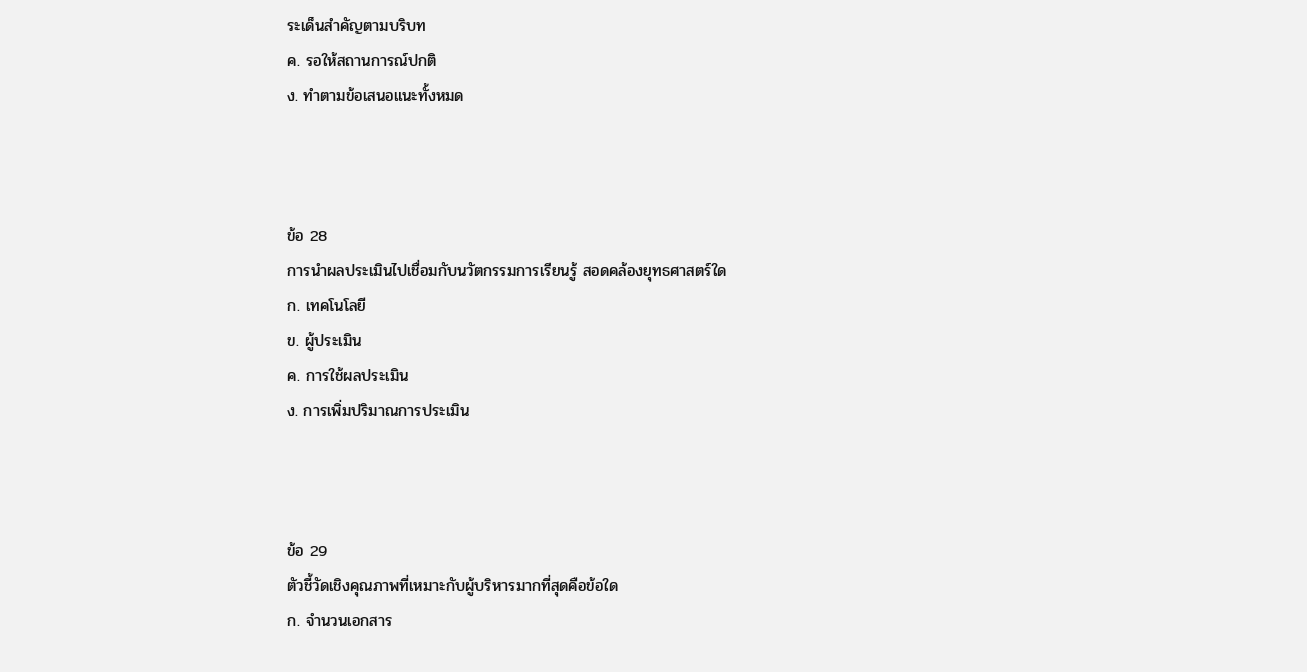ระเด็นสำคัญตามบริบท
ค. รอให้สถานการณ์ปกติ
ง. ทำตามข้อเสนอแนะทั้งหมด



ข้อ 28
การนำผลประเมินไปเชื่อมกับนวัตกรรมการเรียนรู้ สอดคล้องยุทธศาสตร์ใด
ก. เทคโนโลยี
ข. ผู้ประเมิน
ค. การใช้ผลประเมิน
ง. การเพิ่มปริมาณการประเมิน



ข้อ 29
ตัวชี้วัดเชิงคุณภาพที่เหมาะกับผู้บริหารมากที่สุดคือข้อใด
ก. จำนวนเอกสาร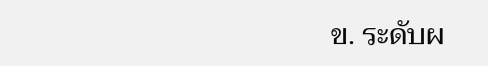ข. ระดับผ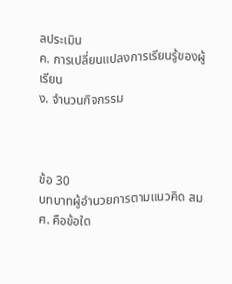ลประเมิน
ค. การเปลี่ยนแปลงการเรียนรู้ของผู้เรียน
ง. จำนวนกิจกรรม



ข้อ 30
บทบาทผู้อำนวยการตามแนวคิด สมศ. คือข้อใด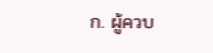ก. ผู้ควบ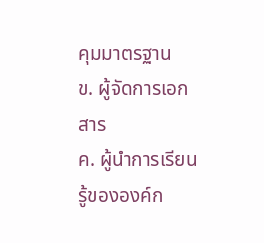คุมมาตรฐาน
ข. ผู้จัดการเอกสาร
ค. ผู้นำการเรียนรู้ขององค์ก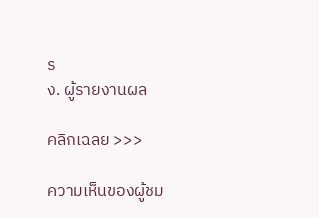ร
ง. ผู้รายงานผล

คลิกเฉลย >>>

ความเห็นของผู้ชม